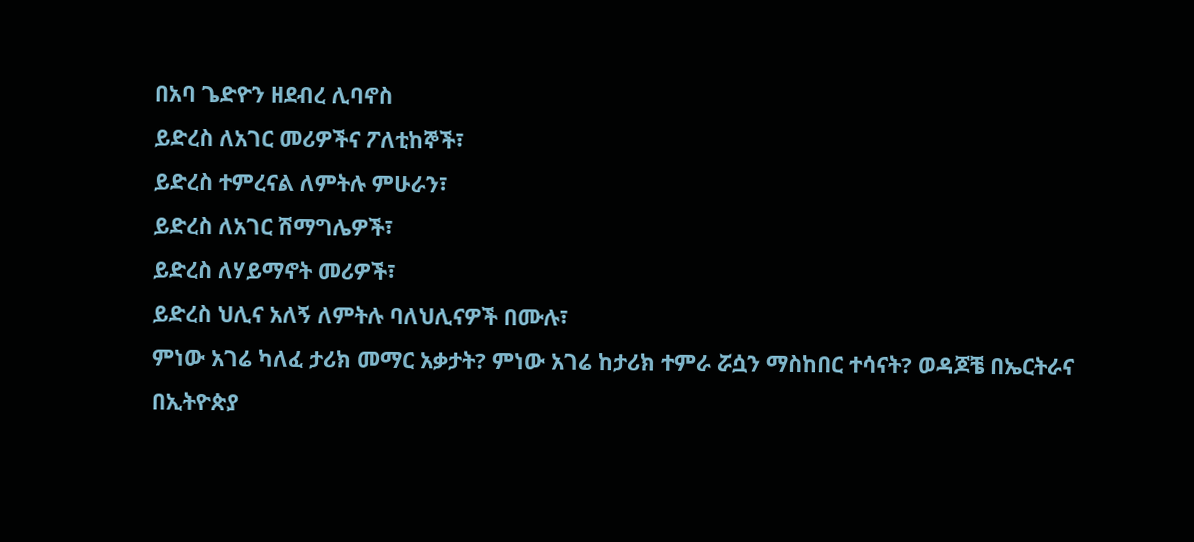በአባ ጌድዮን ዘደብረ ሊባኖስ
ይድረስ ለአገር መሪዎችና ፖለቲከኞች፣
ይድረስ ተምረናል ለምትሉ ምሁራን፣
ይድረስ ለአገር ሽማግሌዎች፣
ይድረስ ለሃይማኖት መሪዎች፣
ይድረስ ህሊና አለኝ ለምትሉ ባለህሊናዎች በሙሉ፣
ምነው አገሬ ካለፈ ታሪክ መማር አቃታት? ምነው አገሬ ከታሪክ ተምራ ሯሷን ማስከበር ተሳናት? ወዳጆቼ በኤርትራና በኢትዮጵያ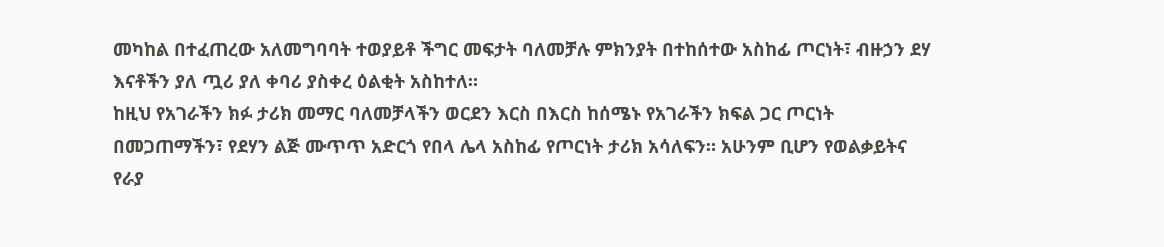መካከል በተፈጠረው አለመግባባት ተወያይቶ ችግር መፍታት ባለመቻሉ ምክንያት በተከሰተው አስከፊ ጦርነት፣ ብዙኃን ደሃ እናቶችን ያለ ጧሪ ያለ ቀባሪ ያስቀረ ዕልቂት አስከተለ።
ከዚህ የአገራችን ክፉ ታሪክ መማር ባለመቻላችን ወርደን እርስ በእርስ ከሰሜኑ የአገራችን ክፍል ጋር ጦርነት በመጋጠማችን፣ የደሃን ልጅ ሙጥጥ አድርጎ የበላ ሌላ አስከፊ የጦርነት ታሪክ አሳለፍን። አሁንም ቢሆን የወልቃይትና የራያ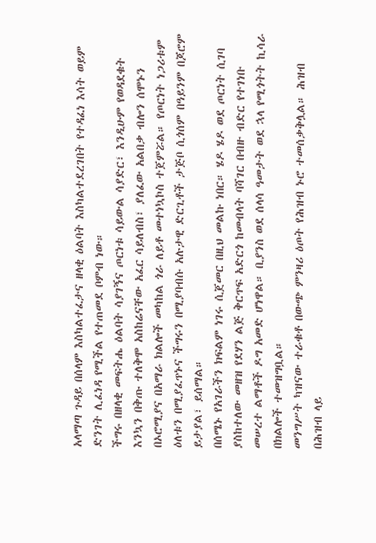አላማጣ ጉዳይ በሰላም እስካልተፈታና ዘላቂ ዕልባት እስካልተደረገበት የተዳፈነ እሳት ወይም ድንገት ሊፈነዳ የሚችል የተጠመደ ቦምብ ነው።
ችግሩ በዘላቂ መፍትሔ ዕልባት ሳያገኝና ጦርነቱ ሳይውል ሳያድር፣ እንዲሁም የወዳደቁት እንኳን በቅጡ ተለቅሞ አስከሬናቸው አፈር ሳይለብስ፣ ያለፈው አልበቃ ብሎን ሰሞኑን በኦሮሚያና በአማራ ክልሎች መካከል ጎራ ለይቶ መተነኳኮስ ተጀምሯል። የጦርነት ነጋሪቱም ዕለቱን በሚያፈጥኑና ችግሩን በሚያባብሱ አሉታዊ ድርጊቶች ታጅቦ ሲጎሰም በዓይንም በጆሮም ይታያል፣ ይሰማል።
በሰሜኑ የአገራችን ክፍልም ነገሩ ሲጀመር በዚህ መልኩ ነበር። ሄዶ ሄዶ ወደ ጦርነት ሲገባ ያስከተለው መዘዝ የደሃን ልጅ ቅርጥፍ አድርጎ ከመብላት ባሻገር በብዙ ብድር የተገነቡ መሠረተ ልማቶች ዶግ አመድ ሆነዋል። ቢያንስ ወደ ሰላሳ ዓመታት ወደ ኋላ የሚጎትት ኪሳራ በክልሎች ተመዝግቧል።
መንግሥት ካዝናው ተራቁቶ በውጭ ምንዛሪ ዕጦት የሕዝብ ኑሮ ተመሰቃቅሏል። ሕዝብ በሕዝብ ላይ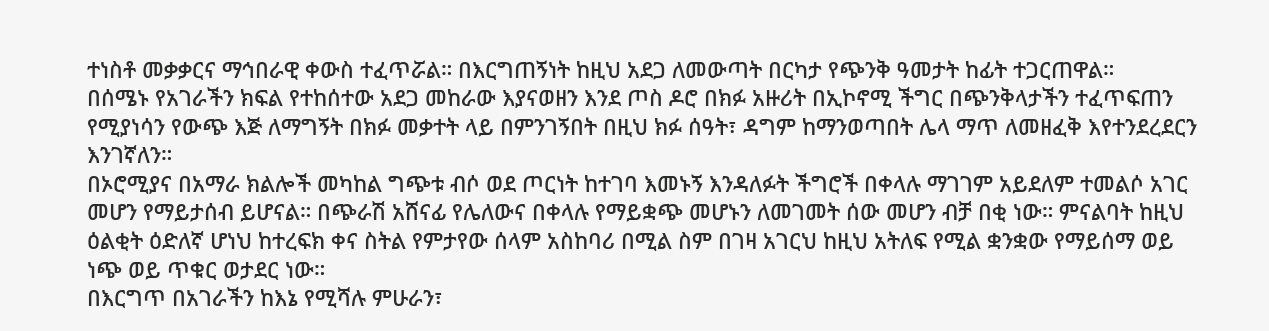ተነስቶ መቃቃርና ማኅበራዊ ቀውስ ተፈጥሯል። በእርግጠኝነት ከዚህ አደጋ ለመውጣት በርካታ የጭንቅ ዓመታት ከፊት ተጋርጠዋል።
በሰሜኑ የአገራችን ክፍል የተከሰተው አደጋ መከራው እያናወዘን እንደ ጦስ ዶሮ በክፉ አዙሪት በኢኮኖሚ ችግር በጭንቅላታችን ተፈጥፍጠን የሚያነሳን የውጭ እጅ ለማግኝት በክፉ መቃተት ላይ በምንገኝበት በዚህ ክፉ ሰዓት፣ ዳግም ከማንወጣበት ሌላ ማጥ ለመዘፈቅ እየተንደረደርን እንገኛለን።
በኦሮሚያና በአማራ ክልሎች መካከል ግጭቱ ብሶ ወደ ጦርነት ከተገባ እመኑኝ እንዳለፉት ችግሮች በቀላሉ ማገገም አይደለም ተመልሶ አገር መሆን የማይታሰብ ይሆናል። በጭራሽ አሸናፊ የሌለውና በቀላሉ የማይቋጭ መሆኑን ለመገመት ሰው መሆን ብቻ በቂ ነው። ምናልባት ከዚህ ዕልቂት ዕድለኛ ሆነህ ከተረፍክ ቀና ስትል የምታየው ሰላም አስከባሪ በሚል ስም በገዛ አገርህ ከዚህ አትለፍ የሚል ቋንቋው የማይሰማ ወይ ነጭ ወይ ጥቁር ወታደር ነው።
በእርግጥ በአገራችን ከእኔ የሚሻሉ ምሁራን፣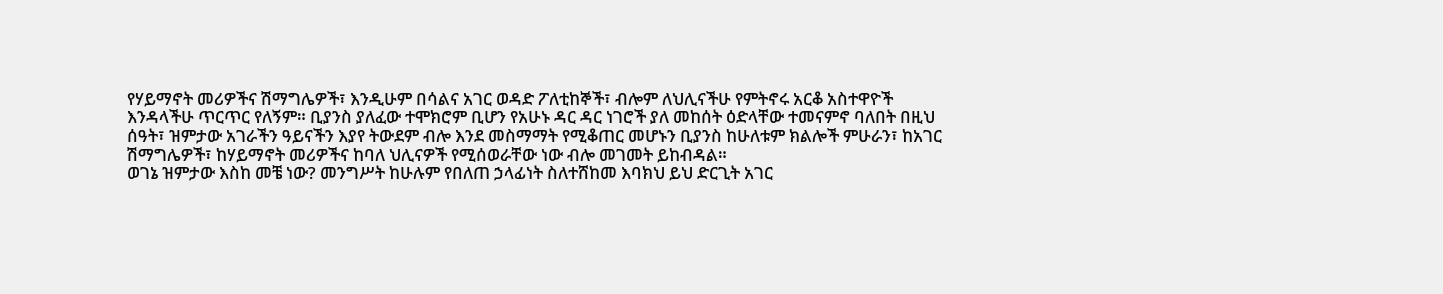የሃይማኖት መሪዎችና ሽማግሌዎች፣ እንዲሁም በሳልና አገር ወዳድ ፖለቲከኞች፣ ብሎም ለህሊናችሁ የምትኖሩ አርቆ አስተዋዮች እንዳላችሁ ጥርጥር የለኝም። ቢያንስ ያለፈው ተሞክሮም ቢሆን የአሁኑ ዳር ዳር ነገሮች ያለ መከሰት ዕድላቸው ተመናምኖ ባለበት በዚህ ሰዓት፣ ዝምታው አገራችን ዓይናችን እያየ ትውደም ብሎ እንደ መስማማት የሚቆጠር መሆኑን ቢያንስ ከሁለቱም ክልሎች ምሁራን፣ ከአገር ሽማግሌዎች፣ ከሃይማኖት መሪዎችና ከባለ ህሊናዎች የሚሰወራቸው ነው ብሎ መገመት ይከብዳል።
ወገኔ ዝምታው እስከ መቼ ነው? መንግሥት ከሁሉም የበለጠ ኃላፊነት ስለተሸከመ እባክህ ይህ ድርጊት አገር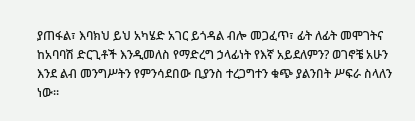ያጠፋል፣ እባክህ ይህ አካሄድ አገር ይጎዳል ብሎ መጋፈጥ፣ ፊት ለፊት መሞገትና ከአባባሽ ድርጊቶች እንዲመለስ የማድረግ ኃላፊነት የእኛ አይደለምን? ወገኖቼ አሁን እንደ ልብ መንግሥትን የምንሳደበው ቢያንስ ተረጋግተን ቁጭ ያልንበት ሥፍራ ስላለን ነው።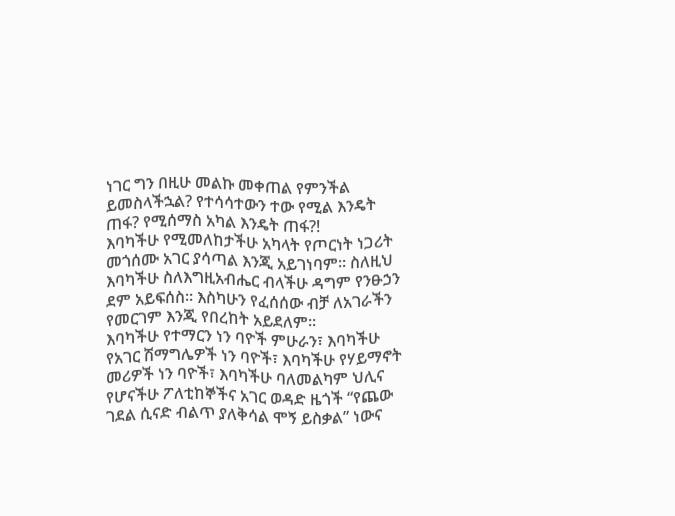ነገር ግን በዚሁ መልኩ መቀጠል የምንችል ይመስላችኋል? የተሳሳተውን ተው የሚል እንዴት ጠፋ? የሚሰማስ አካል እንዴት ጠፋ?!
እባካችሁ የሚመለከታችሁ አካላት የጦርነት ነጋሪት መጎሰሙ አገር ያሳጣል እንጂ አይገነባም። ስለዚህ እባካችሁ ስለእግዚአብሔር ብላችሁ ዳግም የንፁኃን ደም አይፍሰስ። እስካሁን የፈሰሰው ብቻ ለአገራችን የመርገም እንጂ የበረከት አይደለም።
እባካችሁ የተማርን ነን ባዮች ምሁራን፣ እባካችሁ የአገር ሽማግሌዎች ነን ባዮች፣ እባካችሁ የሃይማኖት መሪዎች ነን ባዮች፣ እባካችሁ ባለመልካም ህሊና የሆናችሁ ፖለቲከኞችና አገር ወዳድ ዜጎች “የጨው ገደል ሲናድ ብልጥ ያለቅሳል ሞኝ ይስቃል” ነውና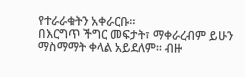የተራራቁትን አቀራርቡ።
በእርግጥ ችግር መፍታት፣ ማቀራረብም ይሁን ማስማማት ቀላል አይደለም፡፡ ብዙ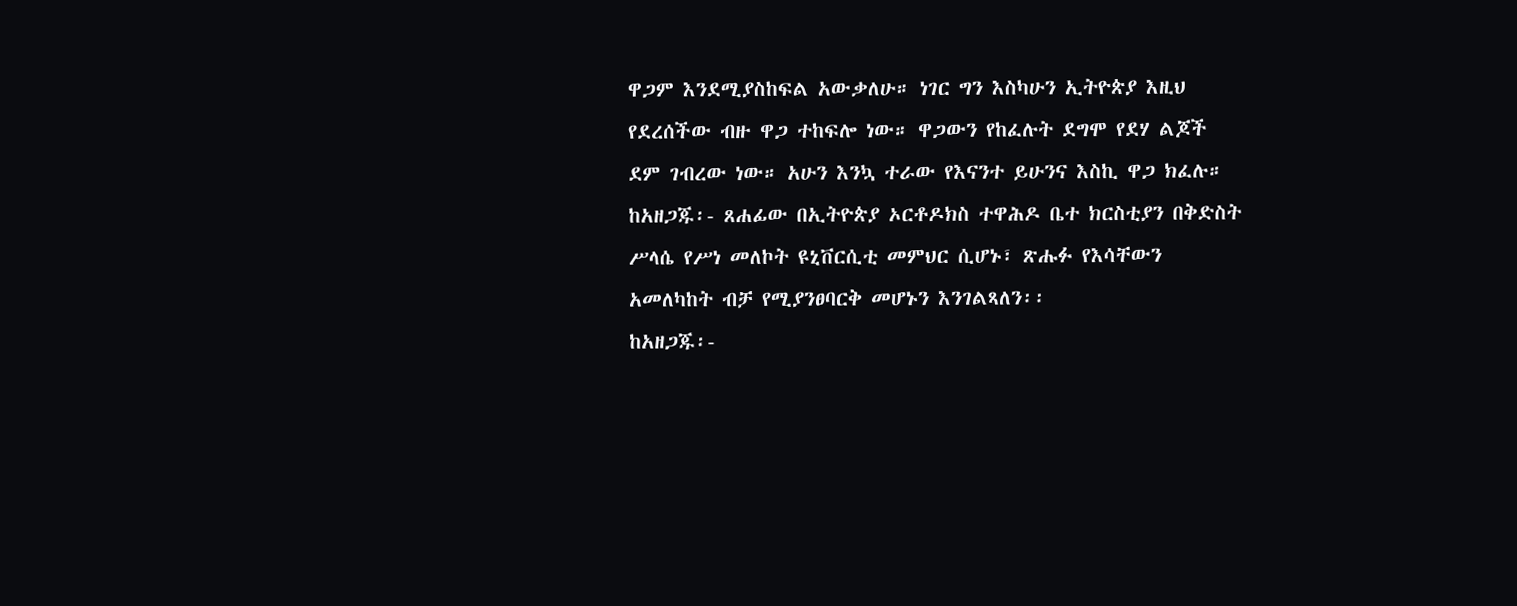ዋጋም እንደሚያስከፍል አውቃለሁ። ነገር ግን እስካሁን ኢትዮጵያ እዚህ የደረሰችው ብዙ ዋጋ ተከፍሎ ነው። ዋጋውን የከፈሉት ደግሞ የደሃ ልጆች ደም ገብረው ነው። አሁን እንኳ ተራው የእናንተ ይሁንና እስኪ ዋጋ ክፈሉ።
ከአዘጋጁ፡- ጸሐፊው በኢትዮጵያ ኦርቶዶክስ ተዋሕዶ ቤተ ክርስቲያን በቅድስት ሥላሴ የሥነ መለኮት ዩኒቨርሲቲ መምህር ሲሆኑ፣ ጽሑፉ የእሳቸውን አመለካከት ብቻ የሚያንፀባርቅ መሆኑን እንገልጻለን፡፡
ከአዘጋጁ፡-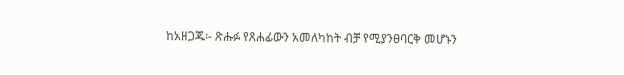ከአዘጋጁ፡- ጽሑፉ የጸሐፊውን አመለካከት ብቻ የሚያንፀባርቅ መሆኑን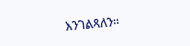እንገልጻለን፡፡